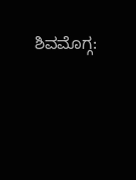ಶಿವಮೊಗ್ಗ: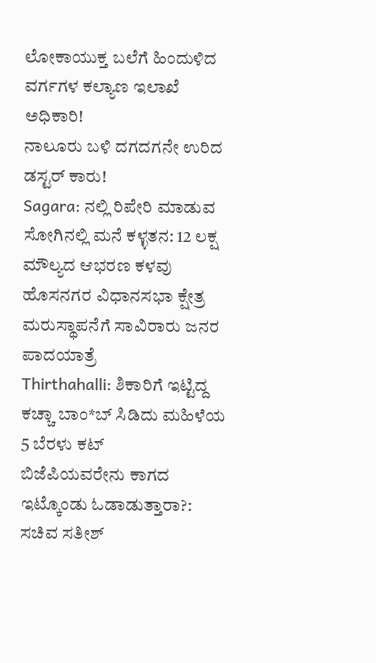ಲೋಕಾಯುಕ್ತ ಬಲೆಗೆ ಹಿಂದುಳಿದ ವರ್ಗಗಳ ಕಲ್ಯಾಣ ಇಲಾಖೆ ಅಧಿಕಾರಿ!
ನಾಲೂರು ಬಳಿ ದಗದಗನೇ ಉರಿದ ಡಸ್ಟರ್ ಕಾರು!
Sagara: ನಲ್ಲಿ ರಿಪೇರಿ ಮಾಡುವ ಸೋಗಿನಲ್ಲಿ ಮನೆ ಕಳ್ಳತನ: 12 ಲಕ್ಷ ಮೌಲ್ಯದ ಆಭರಣ ಕಳವು
ಹೊಸನಗರ ವಿಧಾನಸಭಾ ಕ್ಷೇತ್ರ ಮರುಸ್ಥಾಪನೆಗೆ ಸಾವಿರಾರು ಜನರ ಪಾದಯಾತ್ರೆ
Thirthahalli: ಶಿಕಾರಿಗೆ ಇಟ್ಟಿದ್ದ ಕಚ್ಚಾ ಬಾಂ*ಬ್ ಸಿಡಿದು ಮಹಿಳೆಯ 5 ಬೆರಳು ಕಟ್
ಬಿಜೆಪಿಯವರೇನು ಕಾಗದ ಇಟ್ಕೊಂಡು ಓಡಾಡುತ್ತಾರಾ?: ಸಚಿವ ಸತೀಶ್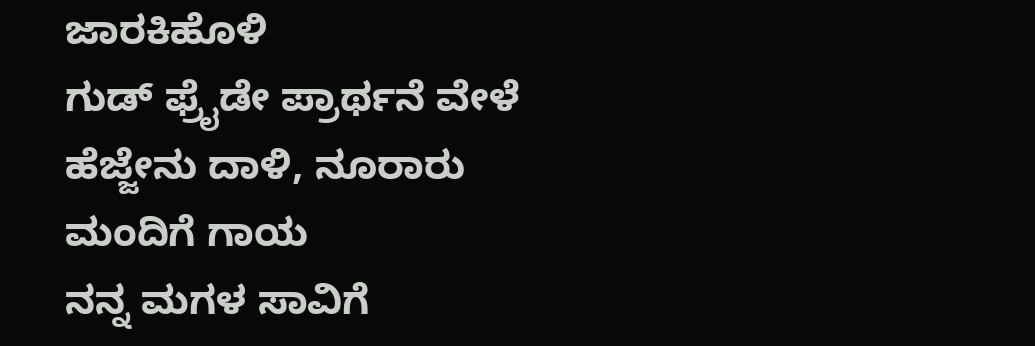ಜಾರಕಿಹೊಳಿ
ಗುಡ್ ಫ್ರೈಡೇ ಪ್ರಾರ್ಥನೆ ವೇಳೆ ಹೆಜ್ಜೇನು ದಾಳಿ, ನೂರಾರು ಮಂದಿಗೆ ಗಾಯ
ನನ್ನ ಮಗಳ ಸಾವಿಗೆ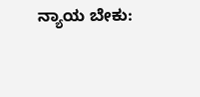ನ್ಯಾಯ ಬೇಕು: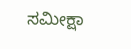ಸಮೀಕ್ಷಾ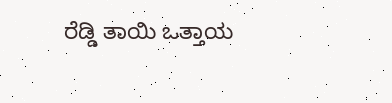ರೆಡ್ಡಿ ತಾಯಿ ಒತ್ತಾಯ